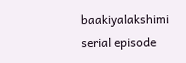baakiyalakshimi serial episode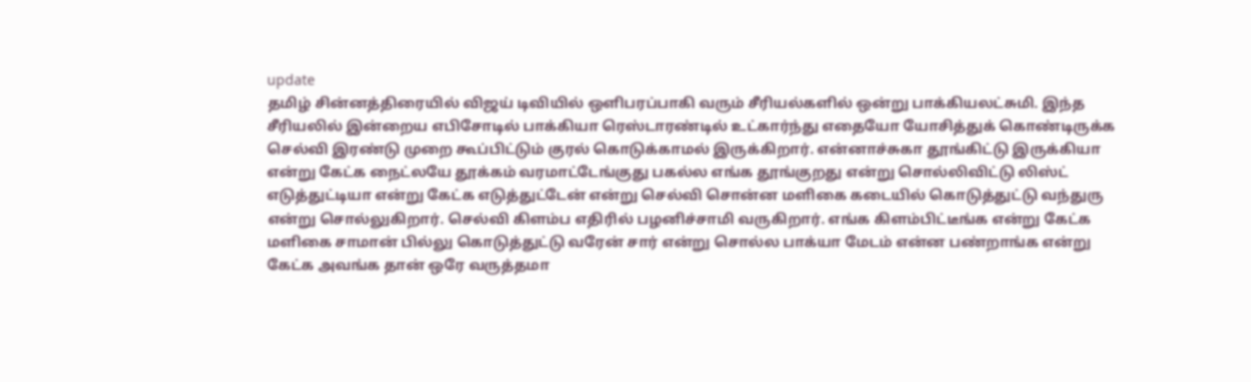update
தமிழ் சின்னத்திரையில் விஜய் டிவியில் ஒளிபரப்பாகி வரும் சீரியல்களில் ஒன்று பாக்கியலட்சுமி. இந்த சீரியலில் இன்றைய எபிசோடில் பாக்கியா ரெஸ்டாரண்டில் உட்கார்ந்து எதையோ யோசித்துக் கொண்டிருக்க செல்வி இரண்டு முறை கூப்பிட்டும் குரல் கொடுக்காமல் இருக்கிறார். என்னாச்சுகா தூங்கிட்டு இருக்கியா என்று கேட்க நைட்லயே தூக்கம் வரமாட்டேங்குது பகல்ல எங்க தூங்குறது என்று சொல்லிவிட்டு லிஸ்ட் எடுத்துட்டியா என்று கேட்க எடுத்துட்டேன் என்று செல்வி சொன்ன மளிகை கடையில் கொடுத்துட்டு வந்துரு என்று சொல்லுகிறார். செல்வி கிளம்ப எதிரில் பழனிச்சாமி வருகிறார். எங்க கிளம்பிட்டீங்க என்று கேட்க மளிகை சாமான் பில்லு கொடுத்துட்டு வரேன் சார் என்று சொல்ல பாக்யா மேடம் என்ன பண்றாங்க என்று கேட்க அவங்க தான் ஒரே வருத்தமா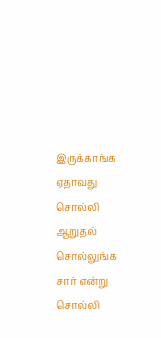இருக்காங்க ஏதாவது சொல்லி ஆறுதல் சொல்லுங்க சார் என்று சொல்லி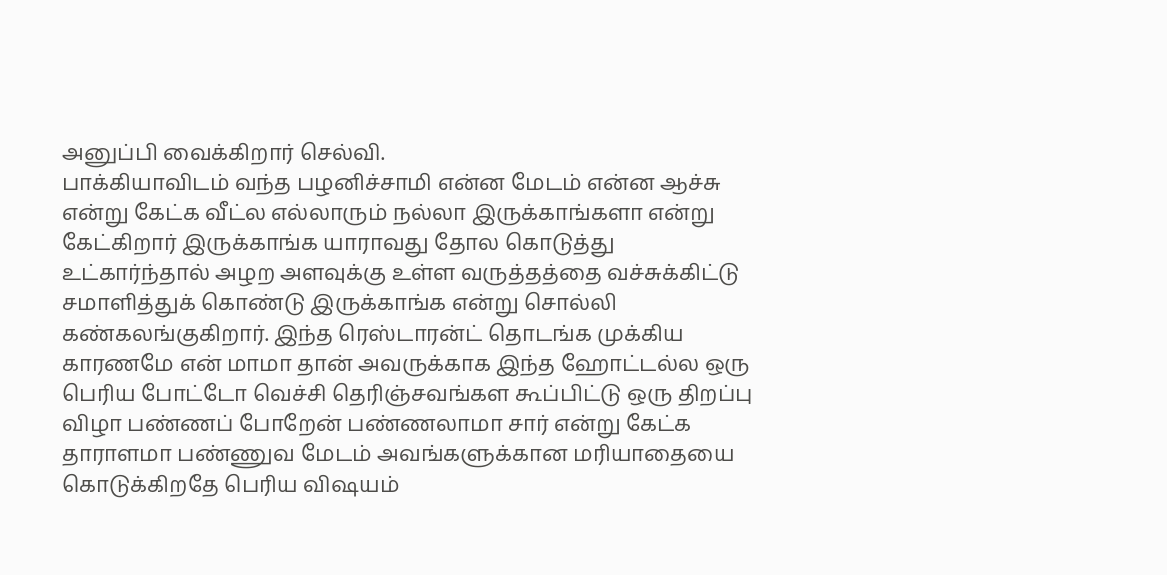அனுப்பி வைக்கிறார் செல்வி.
பாக்கியாவிடம் வந்த பழனிச்சாமி என்ன மேடம் என்ன ஆச்சு என்று கேட்க வீட்ல எல்லாரும் நல்லா இருக்காங்களா என்று கேட்கிறார் இருக்காங்க யாராவது தோல கொடுத்து உட்கார்ந்தால் அழற அளவுக்கு உள்ள வருத்தத்தை வச்சுக்கிட்டு சமாளித்துக் கொண்டு இருக்காங்க என்று சொல்லி கண்கலங்குகிறார். இந்த ரெஸ்டாரன்ட் தொடங்க முக்கிய காரணமே என் மாமா தான் அவருக்காக இந்த ஹோட்டல்ல ஒரு பெரிய போட்டோ வெச்சி தெரிஞ்சவங்கள கூப்பிட்டு ஒரு திறப்பு விழா பண்ணப் போறேன் பண்ணலாமா சார் என்று கேட்க தாராளமா பண்ணுவ மேடம் அவங்களுக்கான மரியாதையை கொடுக்கிறதே பெரிய விஷயம்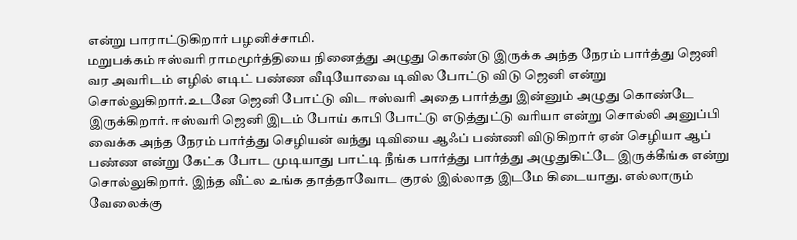என்று பாராட்டுகிறார் பழனிச்சாமி.
மறுபக்கம் ஈஸ்வரி ராமமூர்த்தியை நினைத்து அழுது கொண்டு இருக்க அந்த நேரம் பார்த்து ஜெனி வர அவரிடம் எழில் எடிட் பண்ண வீடியோவை டிவில போட்டு விடு ஜெனி என்று சொல்லுகிறார்.உடனே ஜெனி போட்டு விட ஈஸ்வரி அதை பார்த்து இன்னும் அழுது கொண்டே இருக்கிறார். ஈஸ்வரி ஜெனி இடம் போய் காபி போட்டு எடுத்துட்டு வரியா என்று சொல்லி அனுப்பி வைக்க அந்த நேரம் பார்த்து செழியன் வந்து டிவியை ஆஃப் பண்ணி விடுகிறார் ஏன் செழியா ஆப் பண்ண என்று கேட்க போட முடியாது பாட்டி நீங்க பார்த்து பார்த்து அழுதுகிட்டே இருக்கீங்க என்று சொல்லுகிறார். இந்த வீட்ல உங்க தாத்தாவோட குரல் இல்லாத இடமே கிடையாது. எல்லாரும் வேலைக்கு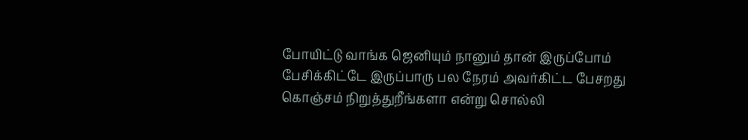போயிட்டு வாங்க ஜெனியும் நானும் தான் இருப்போம் பேசிக்கிட்டே இருப்பாரு பல நேரம் அவர்கிட்ட பேசறது கொஞ்சம் நிறுத்துறீங்களா என்று சொல்லி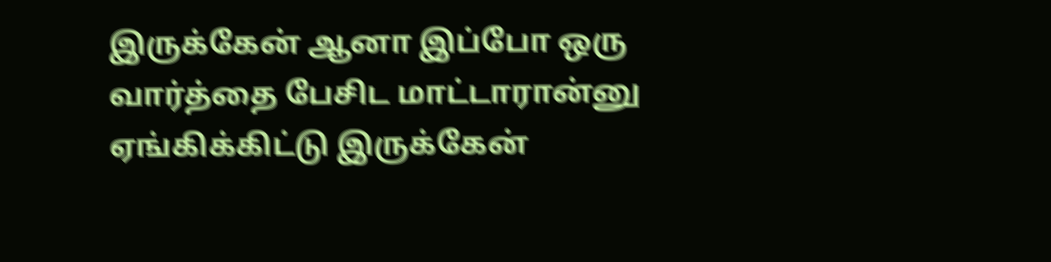இருக்கேன் ஆனா இப்போ ஒரு வார்த்தை பேசிட மாட்டாரான்னு ஏங்கிக்கிட்டு இருக்கேன்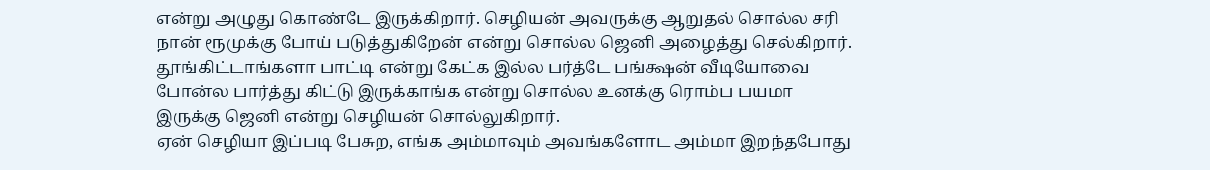என்று அழுது கொண்டே இருக்கிறார். செழியன் அவருக்கு ஆறுதல் சொல்ல சரி நான் ரூமுக்கு போய் படுத்துகிறேன் என்று சொல்ல ஜெனி அழைத்து செல்கிறார். தூங்கிட்டாங்களா பாட்டி என்று கேட்க இல்ல பர்த்டே பங்க்ஷன் வீடியோவை போன்ல பார்த்து கிட்டு இருக்காங்க என்று சொல்ல உனக்கு ரொம்ப பயமா இருக்கு ஜெனி என்று செழியன் சொல்லுகிறார்.
ஏன் செழியா இப்படி பேசுற, எங்க அம்மாவும் அவங்களோட அம்மா இறந்தபோது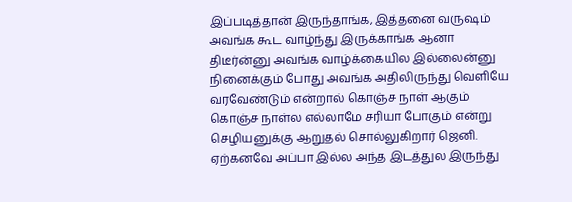இப்படித்தான் இருந்தாங்க, இத்தனை வருஷம் அவங்க கூட வாழ்ந்து இருக்காங்க ஆனா திடீர்ன்னு அவங்க வாழ்க்கையில இல்லைன்னு நினைக்கும் போது அவங்க அதிலிருந்து வெளியே வரவேண்டும் என்றால் கொஞ்ச நாள் ஆகும் கொஞ்ச நாள்ல எல்லாமே சரியா போகும் என்று செழியனுக்கு ஆறுதல் சொல்லுகிறார் ஜெனி.
ஏற்கனவே அப்பா இல்ல அந்த இடத்துல இருந்து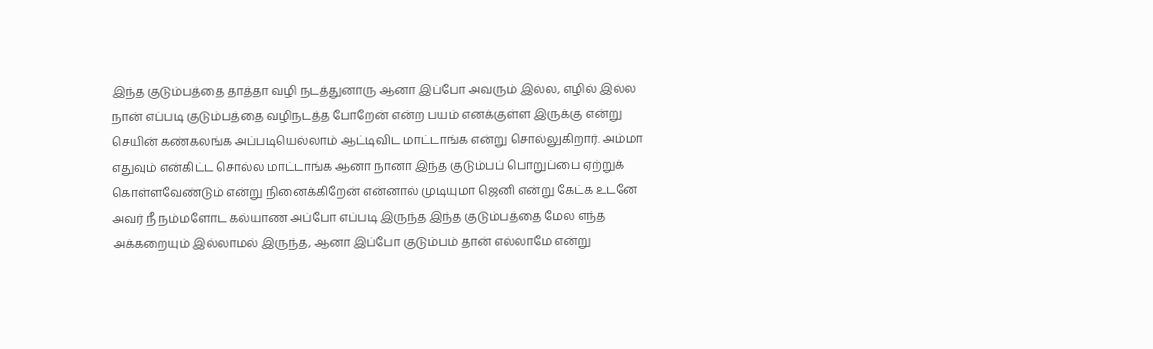இந்த குடும்பத்தை தாத்தா வழி நடத்துனாரு ஆனா இப்போ அவரும் இல்ல, எழில் இல்ல நான் எப்படி குடும்பத்தை வழிநடத்த போறேன் என்ற பயம் எனக்குள்ள இருக்கு என்று செயின் கண்கலங்க அப்படியெல்லாம் ஆட்டிவிட மாட்டாங்க என்று சொல்லுகிறார். அம்மா எதுவும் என்கிட்ட சொல்ல மாட்டாங்க ஆனா நானா இந்த குடும்பப் பொறுப்பை ஏற்றுக் கொள்ளவேண்டும் என்று நினைக்கிறேன் என்னால் முடியுமா ஜெனி என்று கேட்க உடனே அவர் நீ நம்மளோட கல்யாண அப்போ எப்படி இருந்த இந்த குடும்பத்தை மேல எந்த அக்கறையும் இல்லாமல் இருந்த, ஆனா இப்போ குடும்பம் தான் எல்லாமே என்று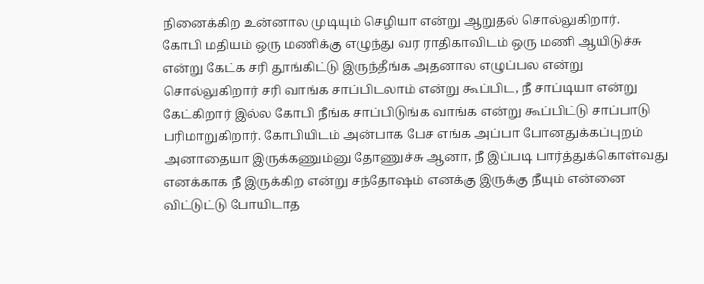நினைக்கிற உன்னால முடியும் செழியா என்று ஆறுதல் சொல்லுகிறார்.
கோபி மதியம் ஒரு மணிக்கு எழுந்து வர ராதிகாவிடம் ஒரு மணி ஆயிடுச்சு என்று கேட்க சரி தூங்கிட்டு இருந்தீங்க அதனால எழுப்பல என்று சொல்லுகிறார் சரி வாங்க சாப்பிடலாம் என்று கூப்பிட, நீ சாப்டியா என்று கேட்கிறார் இல்ல கோபி நீங்க சாப்பிடுங்க வாங்க என்று கூப்பிட்டு சாப்பாடு பரிமாறுகிறார். கோபியிடம் அன்பாக பேச எங்க அப்பா போனதுக்கப்புறம் அனாதையா இருக்கணும்னு தோணுச்சு ஆனா, நீ இப்படி பார்த்துக்கொள்வது எனக்காக நீ இருக்கிற என்று சந்தோஷம் எனக்கு இருக்கு நீயும் என்னை விட்டுட்டு போயிடாத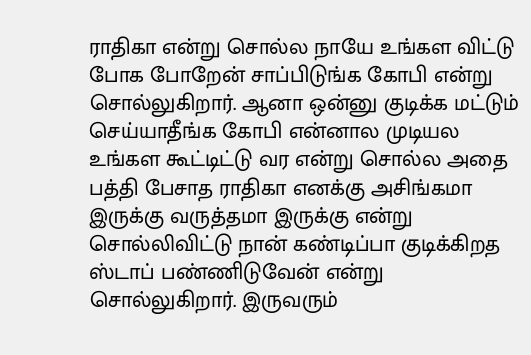ராதிகா என்று சொல்ல நாயே உங்கள விட்டு போக போறேன் சாப்பிடுங்க கோபி என்று சொல்லுகிறார். ஆனா ஒன்னு குடிக்க மட்டும் செய்யாதீங்க கோபி என்னால முடியல உங்கள கூட்டிட்டு வர என்று சொல்ல அதை பத்தி பேசாத ராதிகா எனக்கு அசிங்கமா இருக்கு வருத்தமா இருக்கு என்று சொல்லிவிட்டு நான் கண்டிப்பா குடிக்கிறத ஸ்டாப் பண்ணிடுவேன் என்று சொல்லுகிறார். இருவரும்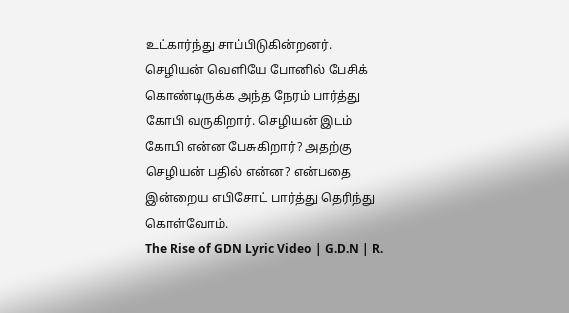உட்கார்ந்து சாப்பிடுகின்றனர்.
செழியன் வெளியே போனில் பேசிக் கொண்டிருக்க அந்த நேரம் பார்த்து கோபி வருகிறார். செழியன் இடம் கோபி என்ன பேசுகிறார்? அதற்கு செழியன் பதில் என்ன? என்பதை இன்றைய எபிசோட் பார்த்து தெரிந்து கொள்வோம்.
The Rise of GDN Lyric Video | G.D.N | R.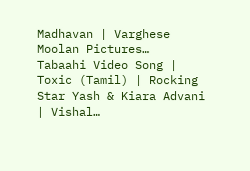Madhavan | Varghese Moolan Pictures…
Tabaahi Video Song | Toxic (Tamil) | Rocking Star Yash & Kiara Advani | Vishal…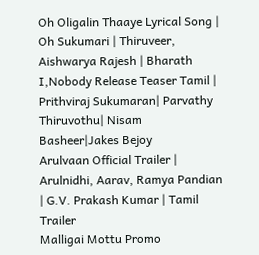Oh Oligalin Thaaye Lyrical Song | Oh Sukumari | Thiruveer, Aishwarya Rajesh | Bharath
I,Nobody Release Teaser Tamil | Prithviraj Sukumaran| Parvathy Thiruvothu| Nisam Basheer|Jakes Bejoy
Arulvaan Official Trailer | Arulnidhi, Aarav, Ramya Pandian | G.V. Prakash Kumar | Tamil Trailer
Malligai Mottu Promo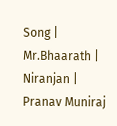Song | Mr.Bhaarath | Niranjan | Pranav Muniraj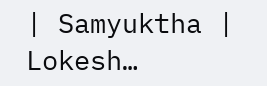| Samyuktha | Lokesh…